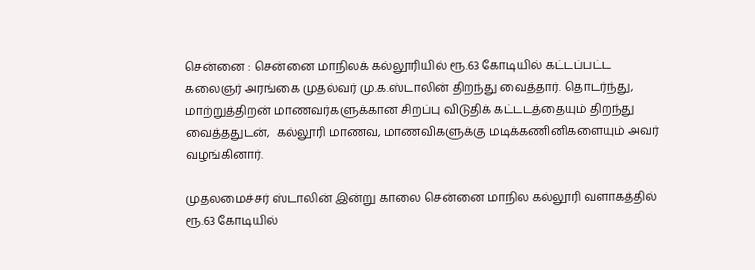சென்னை : சென்னை மாநிலக் கல்லூரியில் ரூ.63 கோடியில் கட்டப்பட்ட கலைஞர் அரங்கை முதல்வர் மு.க.ஸ்டாலின் திறந்து வைத்தார். தொடர்ந்து,  மாற்றுத்திறன் மாணவர்களுக்கான சிறப்பு விடுதிக் கட்டடத்தையும் திறந்து வைத்ததுடன்,  கல்லூரி மாணவ, மாணவிகளுக்கு மடிக்கணினிகளையும் அவர் வழங்கினார்.

முதலமைச்சர் ஸ்டாலின் இன்று காலை சென்னை மாநில கல்லூரி வளாகத்தில்  ரூ.63 கோடியில்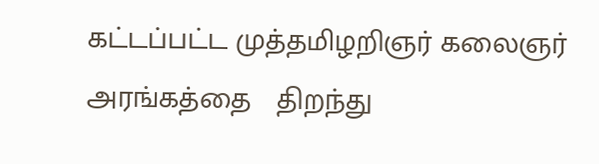கட்டப்பட்ட முத்தமிழறிஞர் கலைஞர் அரங்கத்தை   திறந்து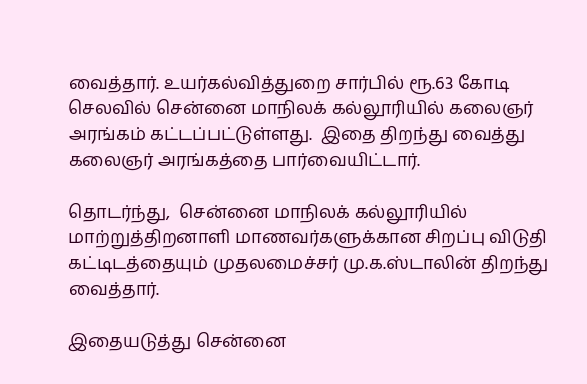வைத்தார். உயர்கல்வித்துறை சார்பில் ரூ.63 கோடி செலவில் சென்னை மாநிலக் கல்லூரியில் கலைஞர் அரங்கம் கட்டப்பட்டுள்ளது.  இதை திறந்து வைத்து  கலைஞர் அரங்கத்தை பார்வையிட்டார்.

தொடர்ந்து,  சென்னை மாநிலக் கல்லூரியில் மாற்றுத்திறனாளி மாணவர்களுக்கான சிறப்பு விடுதி கட்டிடத்தையும் முதலமைச்சர் மு.க.ஸ்டாலின் திறந்து வைத்தார்.

இதையடுத்து சென்னை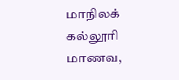மாநிலக் கல்லூரி மாணவ,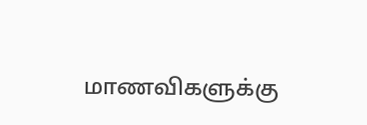மாணவிகளுக்கு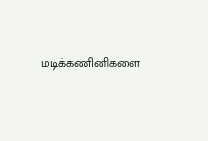மடிக்கணினிகளை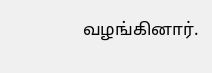வழங்கினார்.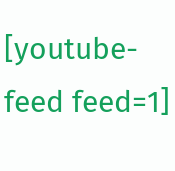[youtube-feed feed=1]